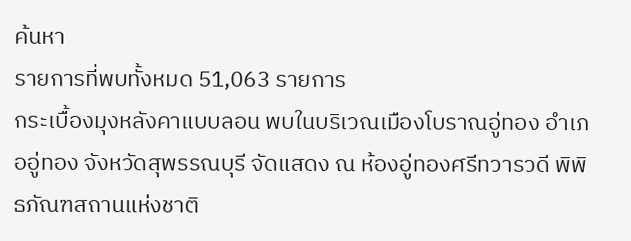ค้นหา
รายการที่พบทั้งหมด 51,063 รายการ
กระเบื้องมุงหลังคาแบบลอน พบในบริเวณเมืองโบราณอู่ทอง อำเภออู่ทอง จังหวัดสุพรรณบุรี จัดแสดง ณ ห้องอู่ทองศรีทวารวดี พิพิธภัณฑสถานแห่งชาติ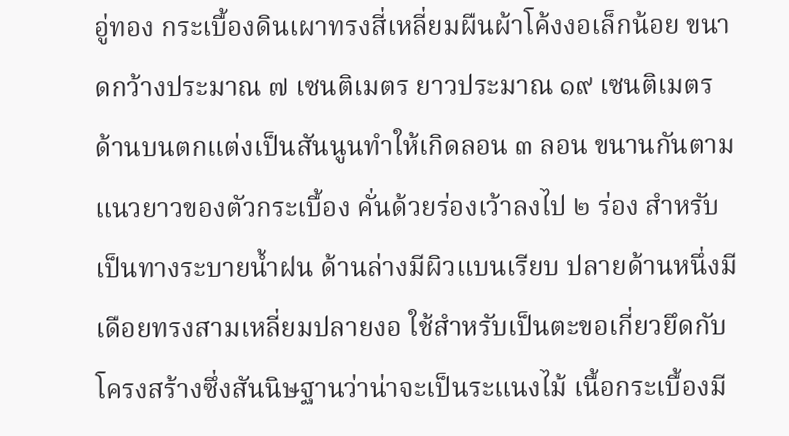อู่ทอง กระเบื้องดินเผาทรงสี่เหลี่ยมผืนผ้าโค้งงอเล็กน้อย ขนาดกว้างประมาณ ๗ เซนติเมตร ยาวประมาณ ๑๙ เซนติเมตร ด้านบนตกแต่งเป็นสันนูนทำให้เกิดลอน ๓ ลอน ขนานกันตามแนวยาวของตัวกระเบื้อง คั่นด้วยร่องเว้าลงไป ๒ ร่อง สำหรับเป็นทางระบายน้ำฝน ด้านล่างมีผิวแบนเรียบ ปลายด้านหนึ่งมีเดือยทรงสามเหลี่ยมปลายงอ ใช้สำหรับเป็นตะขอเกี่ยวยึดกับโครงสร้างซึ่งสันนิษฐานว่าน่าจะเป็นระแนงไม้ เนื้อกระเบื้องมี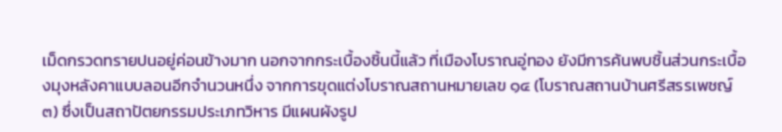เม็ดกรวดทรายปนอยู่ค่อนข้างมาก นอกจากกระเบื้องชิ้นนี้แล้ว ที่เมืองโบราณอู่ทอง ยังมีการค้นพบชิ้นส่วนกระเบื้องมุงหลังคาแบบลอนอีกจำนวนหนึ่ง จากการขุดแต่งโบราณสถานหมายเลข ๑๔ (โบราณสถานบ้านศรีสรรเพชญ์ ๓) ซึ่งเป็นสถาปัตยกรรมประเภทวิหาร มีแผนผังรูป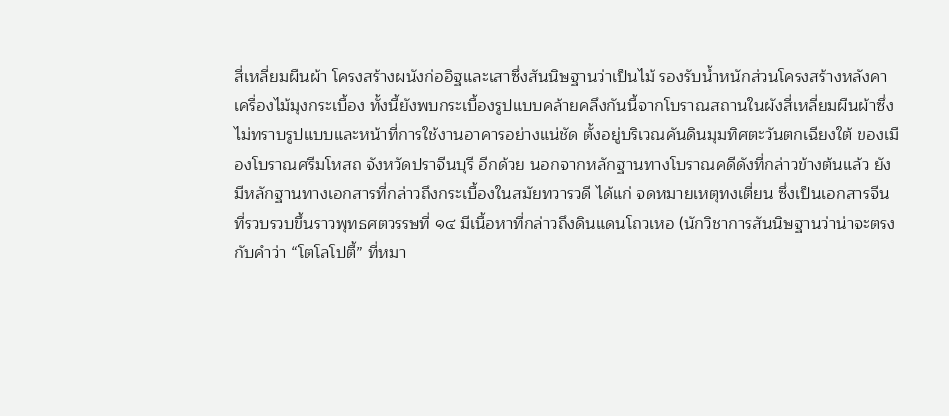สี่เหลี่ยมผืนผ้า โครงสร้างผนังก่ออิฐและเสาซึ่งสันนิษฐานว่าเป็นไม้ รองรับน้ำหนักส่วนโครงสร้างหลังคาเครื่องไม้มุงกระเบื้อง ทั้งนี้ยังพบกระเบื้องรูปแบบคล้ายคลึงกันนี้จากโบราณสถานในผังสี่เหลี่ยมผืนผ้าซึ่งไม่ทราบรูปแบบและหน้าที่การใช้งานอาคารอย่างแน่ชัด ตั้งอยู่บริเวณคันดินมุมทิศตะวันตกเฉียงใต้ ของเมืองโบราณศรีมโหสถ จังหวัดปราจีนบุรี อีกด้วย นอกจากหลักฐานทางโบราณคดีดังที่กล่าวข้างต้นแล้ว ยังมีหลักฐานทางเอกสารที่กล่าวถึงกระเบื้องในสมัยทวารวดี ได้แก่ จดหมายเหตุทงเตี่ยน ซึ่งเป็นเอกสารจีนที่รวบรวบขึ้นราวพุทธศตวรรษที่ ๑๔ มีเนื้อหาที่กล่าวถึงดินแดนโถวเหอ (นักวิชาการสันนิษฐานว่าน่าจะตรงกับคำว่า “โตโลโปตี้” ที่หมา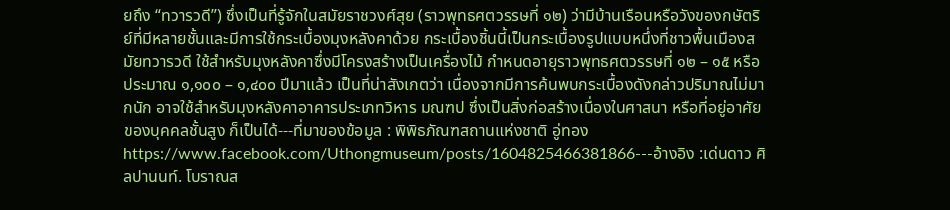ยถึง “ทวารวดี”) ซึ่งเป็นที่รู้จักในสมัยราชวงศ์สุย (ราวพุทธศตวรรษที่ ๑๒) ว่ามีบ้านเรือนหรือวังของกษัตริย์ที่มีหลายชั้นและมีการใช้กระเบื้องมุงหลังคาด้วย กระเบื้องชิ้นนี้เป็นกระเบื้องรูปแบบหนึ่งที่ชาวพื้นเมืองสมัยทวารวดี ใช้สำหรับมุงหลังคาซึ่งมีโครงสร้างเป็นเครื่องไม้ กำหนดอายุราวพุทธศตวรรษที่ ๑๒ – ๑๕ หรือประมาณ ๑,๑๐๐ – ๑,๔๐๐ ปีมาแล้ว เป็นที่น่าสังเกตว่า เนื่องจากมีการค้นพบกระเบื้องดังกล่าวปริมาณไม่มากนัก อาจใช้สำหรับมุงหลังคาอาคารประเภทวิหาร มณฑป ซึ่งเป็นสิ่งก่อสร้างเนื่องในศาสนา หรือที่อยู่อาศัยของบุคคลชั้นสูง ก็เป็นได้---ที่มาของข้อมูล : พิพิธภัณฑสถานแห่งชาติ อู่ทอง https://www.facebook.com/Uthongmuseum/posts/1604825466381866---อ้างอิง :เด่นดาว ศิลปานนท์. โบราณส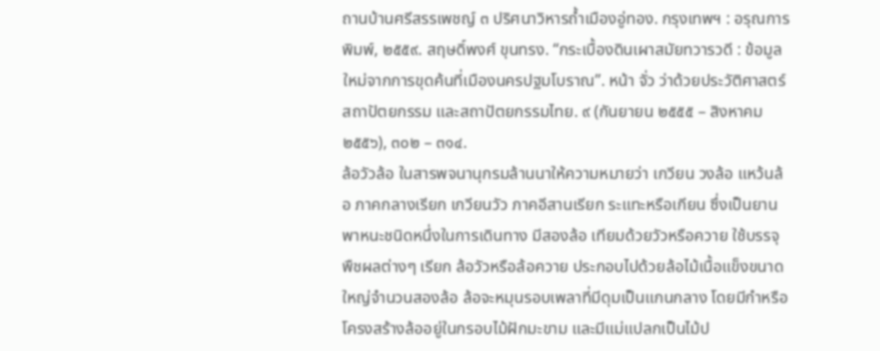ถานบ้านศรีสรรเพชญ์ ๓ ปริศนาวิหารถ้ำเมืองอู่ทอง. กรุงเทพฯ : อรุณการ พิมพ์, ๒๕๕๙. สฤษดิ์พงศ์ ขุนทรง. “กระเบื้องดินเผาสมัยทวารวดี : ข้อมูลใหม่จากการขุดค้นที่เมืองนครปฐมโบราณ”. หน้า จั่ว ว่าด้วยประวัติศาสตร์สถาปัตยกรรม และสถาปัตยกรรมไทย. ๙ (กันยายน ๒๕๕๕ – สิงหาคม ๒๕๕๖), ๓๐๒ – ๓๑๔.
ล้อวัวล้อ ในสารพจนานุกรมล้านนาให้ความหมายว่า เกวียน วงล้อ แหว้นล้อ ภาคกลางเรียก เกวียนวัว ภาคอีสานเรียก ระแทะหรือเกียน ซึ่งเป็นยานพาหนะชนิดหนึ่งในการเดินทาง มีสองล้อ เทียมด้วยวัวหรือควาย ใช้บรรจุพืชผลต่างๆ เรียก ล้อวัวหรือล้อควาย ประกอบไปด้วยล้อไม้เนื้อแข็งขนาดใหญ่จำนวนสองล้อ ล้อจะหมุนรอบเพลาที่มีดุมเป็นแกนกลาง โดยมีกำหรือโครงสร้างล้ออยู่ในกรอบไม้ฝักมะขาม และมีแม่แปลกเป็นไม้ป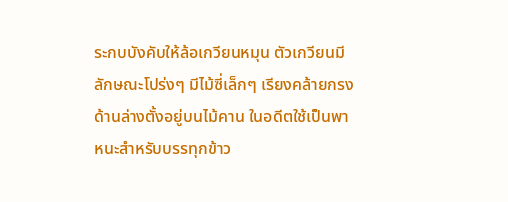ระกบบังคับให้ล้อเกวียนหมุน ตัวเกวียนมีลักษณะโปร่งๆ มีไม้ซี่เล็กๆ เรียงคล้ายกรง ด้านล่างตั้งอยู่บนไม้คาน ในอดีตใช้เป็นพาหนะสำหรับบรรทุกข้าว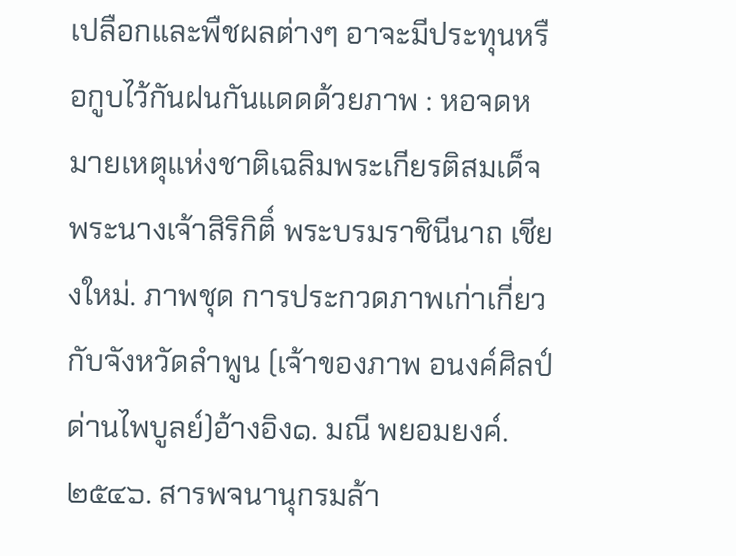เปลือกและพืชผลต่างๆ อาจะมีประทุนหรือกูบไว้กันฝนกันแดดด้วยภาพ : หอจดหมายเหตุแห่งชาติเฉลิมพระเกียรติสมเด็จพระนางเจ้าสิริกิติ์ พระบรมราชินีนาถ เชียงใหม่. ภาพชุด การประกวดภาพเก่าเกี่ยวกับจังหวัดลำพูน (เจ้าของภาพ อนงค์ศิลป์ ด่านไพบูลย์)อ้างอิง๑. มณี พยอมยงค์. ๒๕๔๖. สารพจนานุกรมล้า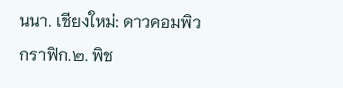นนา. เชียงใหม่: ดาวคอมพิวกราฟิก.๒. พิช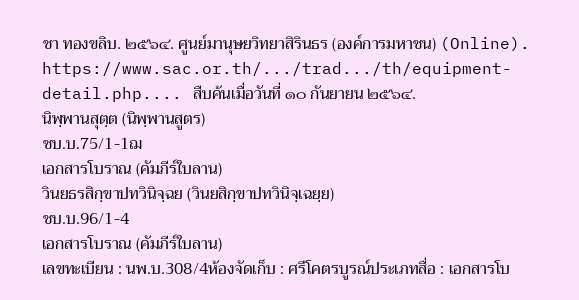ชา ทองขลิบ. ๒๕๖๔. ศูนย์มานุษยวิทยาสิรินธร (องค์การมหาชน) (Online). https://www.sac.or.th/.../trad.../th/equipment-detail.php.... สืบค้นเมื่อวันที่ ๑๐ กันยายน ๒๕๖๔.
นิพฺพานสุตฺต (นิพฺพานสูตร)
ชบ.บ.75/1-1ฌ
เอกสารโบราณ (คัมภีร์ใบลาน)
วินยธรสิกฺขาปทวินิจฺฉย (วินยสิกฺขาปทวินิจฺเฉยฺย)
ชบ.บ.96/1-4
เอกสารโบราณ (คัมภีร์ใบลาน)
เลขทะเบียน : นพ.บ.308/4ห้องจัดเก็บ : ศรีโคตรบูรณ์ประเภทสื่อ : เอกสารโบ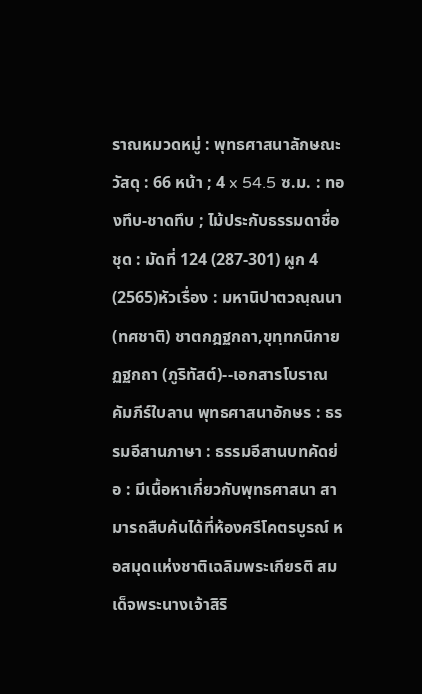ราณหมวดหมู่ : พุทธศาสนาลักษณะวัสดุ : 66 หน้า ; 4 x 54.5 ซ.ม. : ทองทึบ-ชาดทึบ ; ไม้ประกับธรรมดาชื่อชุด : มัดที่ 124 (287-301) ผูก 4 (2565)หัวเรื่อง : มหานิปาตวณฺณนา (ทศชาติ) ชาตกฎฐกถา,ขุทฺทกนิกายฏฐกถา (ภูริทัสต์)--เอกสารโบราณ คัมภีร์ใบลาน พุทธศาสนาอักษร : ธรรมอีสานภาษา : ธรรมอีสานบทคัดย่อ : มีเนื้อหาเกี่ยวกับพุทธศาสนา สามารถสืบค้นได้ที่ห้องศรีโคตรบูรณ์ หอสมุดแห่งชาติเฉลิมพระเกียรติ สมเด็จพระนางเจ้าสิริ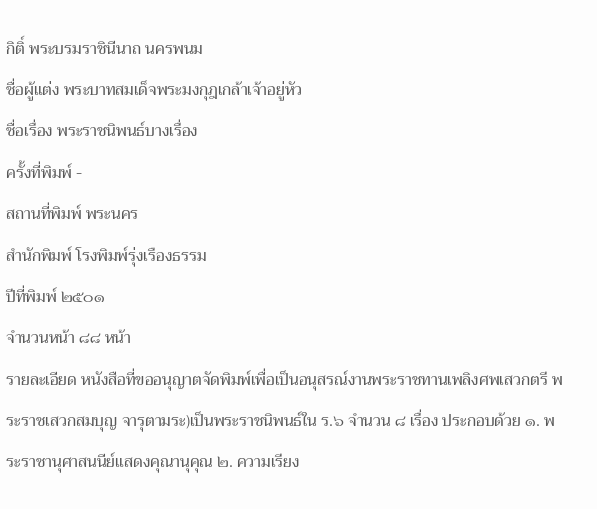กิติ์ พระบรมราชินีนาถ นครพนม
ชื่อผู้แต่ง พระบาทสมเด็จพระมงกุฎเกล้าเจ้าอยู่หัว
ชื่อเรื่อง พระราชนิพนธ์บางเรื่อง
ครั้งที่พิมพ์ -
สถานที่พิมพ์ พระนคร
สำนักพิมพ์ โรงพิมพ์รุ่งเรืองธรรม
ปีที่พิมพ์ ๒๕๐๑
จำนวนหน้า ๘๘ หน้า
รายละเอียด หนังสือที่ขออนุญาตจัดพิมพ์เพื่อเป็นอนุสรณ์งานพระราชทานเพลิงศพเสวกตรี พระราชเสวกสมบุญ จารุตามระ)เป็นพระราชนิพนธ์ใน ร.๖ จำนวน ๘ เรื่อง ประกอบด้วย ๑. พระราชานุศาสนนีย์แสดงคุณานุคุณ ๒. ความเรียง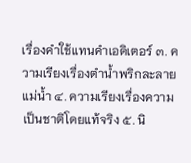เรื่องคำใช้แทนคำเอดิเตอร์ ๓. ความเรียงเรื่องตำน้ำพริกละลายแม่น้ำ ๔. ความเรียงเรื่องความเป็นชาติโดยแท้จริง ๕. นิ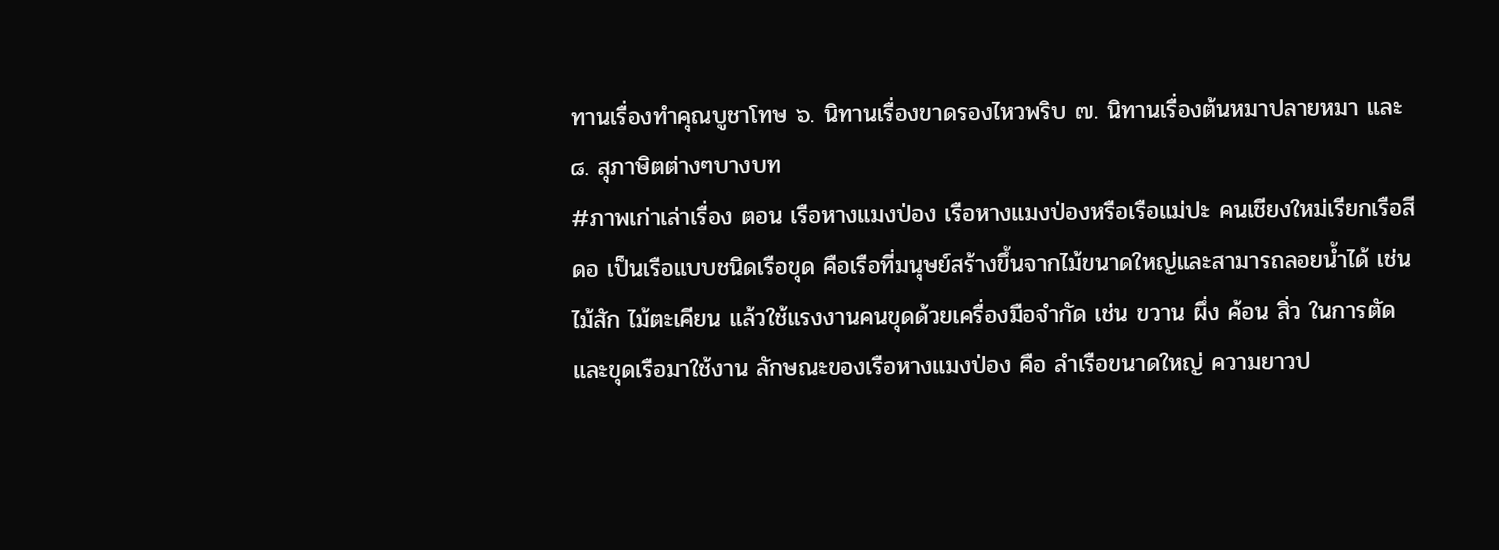ทานเรื่องทำคุณบูชาโทษ ๖. นิทานเรื่องขาดรองไหวพริบ ๗. นิทานเรื่องต้นหมาปลายหมา และ ๘. สุภาษิตต่างๆบางบท
#ภาพเก่าเล่าเรื่อง ตอน เรือหางแมงป่อง เรือหางแมงป่องหรือเรือแม่ปะ คนเชียงใหม่เรียกเรือสีดอ เป็นเรือแบบชนิดเรือขุด คือเรือที่มนุษย์สร้างขึ้นจากไม้ขนาดใหญ่และสามารถลอยน้ำได้ เช่น ไม้สัก ไม้ตะเคียน แล้วใช้แรงงานคนขุดด้วยเครื่องมือจำกัด เช่น ขวาน ผึ่ง ค้อน สิ่ว ในการตัดและขุดเรือมาใช้งาน ลักษณะของเรือหางแมงป่อง คือ ลำเรือขนาดใหญ่ ความยาวป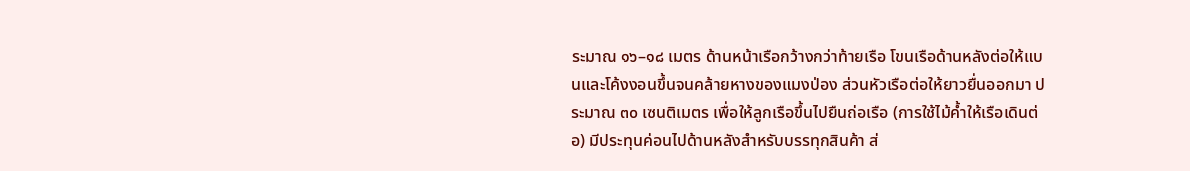ระมาณ ๑๖–๑๘ เมตร ด้านหน้าเรือกว้างกว่าท้ายเรือ โขนเรือด้านหลังต่อให้แบนและโค้งงอนขึ้นจนคล้ายหางของแมงป่อง ส่วนหัวเรือต่อให้ยาวยื่นออกมา ประมาณ ๓๐ เซนติเมตร เพื่อให้ลูกเรือขึ้นไปยืนถ่อเรือ (การใช้ไม้ค้ำให้เรือเดินต่อ) มีประทุนค่อนไปด้านหลังสำหรับบรรทุกสินค้า ส่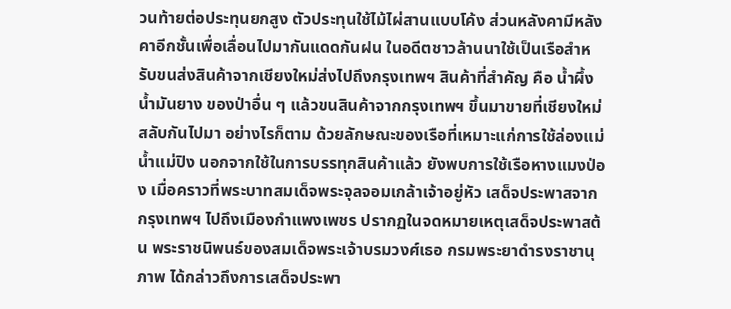วนท้ายต่อประทุนยกสูง ตัวประทุนใช้ไม้ไผ่สานแบบโค้ง ส่วนหลังคามีหลังคาอีกชั้นเพื่อเลื่อนไปมากันแดดกันฝน ในอดีตชาวล้านนาใช้เป็นเรือสำหรับขนส่งสินค้าจากเชียงใหม่ส่งไปถึงกรุงเทพฯ สินค้าที่สำคัญ คือ น้ำผึ้ง น้ำมันยาง ของป่าอื่น ๆ แล้วขนสินค้าจากกรุงเทพฯ ขึ้นมาขายที่เชียงใหม่ สลับกันไปมา อย่างไรก็ตาม ด้วยลักษณะของเรือที่เหมาะแก่การใช้ล่องแม่น้ำแม่ปิง นอกจากใช้ในการบรรทุกสินค้าแล้ว ยังพบการใช้เรือหางแมงป่อง เมื่อคราวที่พระบาทสมเด็จพระจุลจอมเกล้าเจ้าอยู่หัว เสด็จประพาสจากกรุงเทพฯ ไปถึงเมืองกำแพงเพชร ปรากฏในจดหมายเหตุเสด็จประพาสต้น พระราชนิพนธ์ของสมเด็จพระเจ้าบรมวงศ์เธอ กรมพระยาดำรงราชานุภาพ ได้กล่าวถึงการเสด็จประพา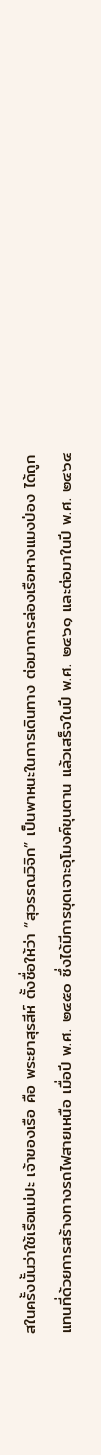สในครั้งนั้นว่าใช้เรือแม่ปะ เจ้าของเรือ คือ พระยาสุรสีห์ ตั้งชื่อให้ว่า “สุวรรณวิจิก” เป็นพาหนะในการเดินทาง ต่อมาการล่องเรือหางแมงป่อง ได้ถูกแทนที่ด้วยการสร้างทางรถไฟสายเหนือ เมื่อปี พ.ศ. ๒๔๕๐ ซึ่งได้มีการขุดเจาะอุโมงค์ขุนตาน แล้วเสร็จในปี พ.ศ. ๒๔๖๑ และต่อมาในปี พ.ศ. ๒๔๖๔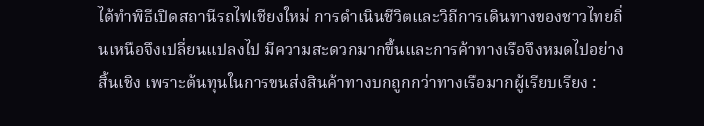ได้ทำพิธีเปิดสถานีรถไฟเชียงใหม่ การดำเนินชีวิตและวิถีการเดินทางของชาวไทยถิ่นเหนือจึงเปลี่ยนแปลงไป มีความสะดวกมากขึ้นและการค้าทางเรือจึงหมดไปอย่างสิ้นเชิง เพราะต้นทุนในการขนส่งสินค้าทางบกถูกกว่าทางเรือมากผู้เรียบเรียง :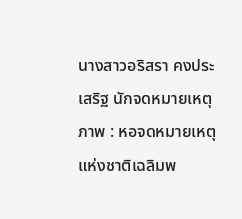นางสาวอริสรา คงประเสริฐ นักจดหมายเหตุภาพ : หอจดหมายเหตุแห่งชาติเฉลิมพ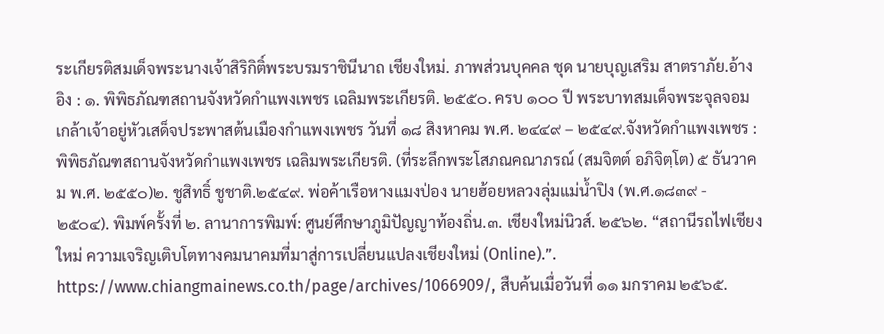ระเกียรติสมเด็จพระนางเจ้าสิริกิติ์พระบรมราชินีนาถ เชียงใหม่. ภาพส่วนบุคคล ชุด นายบุญเสริม สาตราภัย.อ้างอิง : ๑. พิพิธภัณฑสถานจังหวัดกำแพงเพชร เฉลิมพระเกียรติ. ๒๕๕๐. ครบ ๑๐๐ ปี พระบาทสมเด็จพระจุลจอมเกล้าเจ้าอยู่หัวเสด็จประพาสต้นเมืองกำแพงเพชร วันที่ ๑๘ สิงหาคม พ.ศ. ๒๔๔๙ – ๒๕๔๙.จังหวัดกำแพงเพชร : พิพิธภัณฑสถานจังหวัดกำแพงเพชร เฉลิมพระเกียรติ. (ที่ระลึกพระโสภณคณาภรณ์ (สมจิตต์ อภิจิตฺโต) ๕ ธันวาคม พ.ศ. ๒๕๕๐)๒. ชูสิทธิ์ ชูชาติ.๒๕๔๙. พ่อค้าเรือหางแมงป่อง นายฮ้อยหลวงลุ่มแม่น้ำปิง (พ.ศ.๑๘๓๙ - ๒๕๐๔). พิมพ์ครั้งที่ ๒. ลานาการพิมพ์: ศูนย์ศึกษาภูมิปัญญาท้องถิ่น.๓. เชียงใหม่นิวส์. ๒๕๖๒. “สถานีรถไฟเชียงใหม่ ความเจริญเติบโตทางคมนาคมที่มาสู่การเปลี่ยนแปลงเชียงใหม่ (Online).”. https://www.chiangmainews.co.th/page/archives/1066909/, สืบค้นเมื่อวันที่ ๑๑ มกราคม ๒๕๖๕.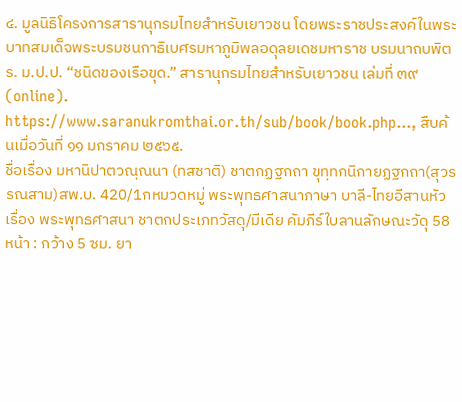๔. มูลนิธิโครงการสารานุกรมไทยสำหรับเยาวชน โดยพระราชประสงค์ในพระบาทสมเด็จพระบรมชนกาธิเบศรมหาภูมิพลอดุลยเดชมหาราช บรมนาถบพิตร. ม.ป.ป. “ชนิดของเรือขุด.” สารานุกรมไทยสำหรับเยาวชน เล่มที่ ๓๙ (online). https://www.saranukromthai.or.th/sub/book/book.php..., สืบค้นเมื่อวันที่ ๑๑ มกราคม ๒๕๖๕.
ชื่อเรื่อง มหานิปาตวณฺณนา (ทสชาติ) ชาตกฏฐกถา ขุทฺทกนิกายฏฐกถา(สุวรรณสาม)สพ.บ. 420/1กหมวดหมู่ พระพุทธศาสนาภาษา บาลี-ไทยอีสานหัวเรื่อง พระพุทธศาสนา ชาตกประเภทวัสดุ/มีเดีย คัมภีร์ใบลานลักษณะวัดุ 58 หน้า : กว้าง 5 ซม. ยา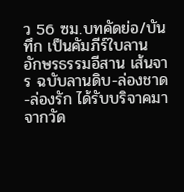ว 56 ซม.บทคัดย่อ/บันทึก เป็นคัมภีร์ใบลาน อักษรธรรมอีสาน เส้นจาร ฉบับลานดิบ-ล่องชาด-ล่องรัก ได้รับบริจาคมาจากวัด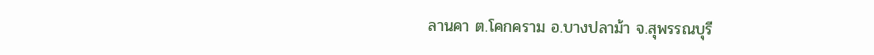ลานคา ต.โคกคราม อ.บางปลาม้า จ.สุพรรณบุรี